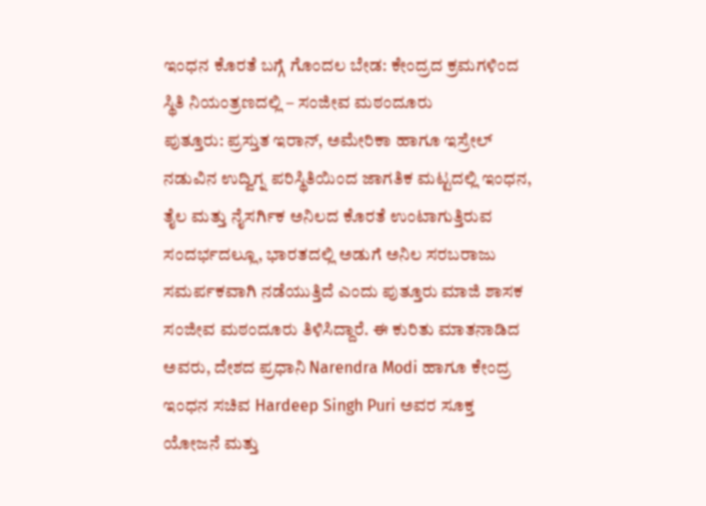ಇಂಧನ ಕೊರತೆ ಬಗ್ಗೆ ಗೊಂದಲ ಬೇಡ: ಕೇಂದ್ರದ ಕ್ರಮಗಳಿಂದ ಸ್ಥಿತಿ ನಿಯಂತ್ರಣದಲ್ಲಿ – ಸಂಜೀವ ಮಠಂದೂರು
ಪುತ್ತೂರು: ಪ್ರಸ್ತುತ ಇರಾನ್, ಅಮೇರಿಕಾ ಹಾಗೂ ಇಸ್ರೇಲ್ ನಡುವಿನ ಉದ್ವಿಗ್ನ ಪರಿಸ್ಥಿತಿಯಿಂದ ಜಾಗತಿಕ ಮಟ್ಟದಲ್ಲಿ ಇಂಧನ, ತೈಲ ಮತ್ತು ನೈಸರ್ಗಿಕ ಅನಿಲದ ಕೊರತೆ ಉಂಟಾಗುತ್ತಿರುವ ಸಂದರ್ಭದಲ್ಲೂ, ಭಾರತದಲ್ಲಿ ಅಡುಗೆ ಅನಿಲ ಸರಬರಾಜು ಸಮರ್ಪಕವಾಗಿ ನಡೆಯುತ್ತಿದೆ ಎಂದು ಪುತ್ತೂರು ಮಾಜಿ ಶಾಸಕ ಸಂಜೀವ ಮಠಂದೂರು ತಿಳಿಸಿದ್ದಾರೆ. ಈ ಕುರಿತು ಮಾತನಾಡಿದ ಅವರು, ದೇಶದ ಪ್ರಧಾನಿ Narendra Modi ಹಾಗೂ ಕೇಂದ್ರ ಇಂಧನ ಸಚಿವ Hardeep Singh Puri ಅವರ ಸೂಕ್ತ ಯೋಜನೆ ಮತ್ತು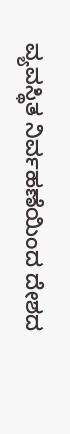ವ್ಯವಸ್ಥಿತ ನಿರ್ವಹಣೆಯಿಂದ ದೇಶದ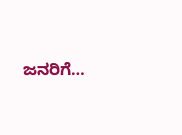ಜನರಿಗೆ…